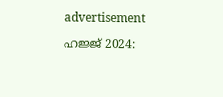advertisement

ഹജ്ജ് 2024: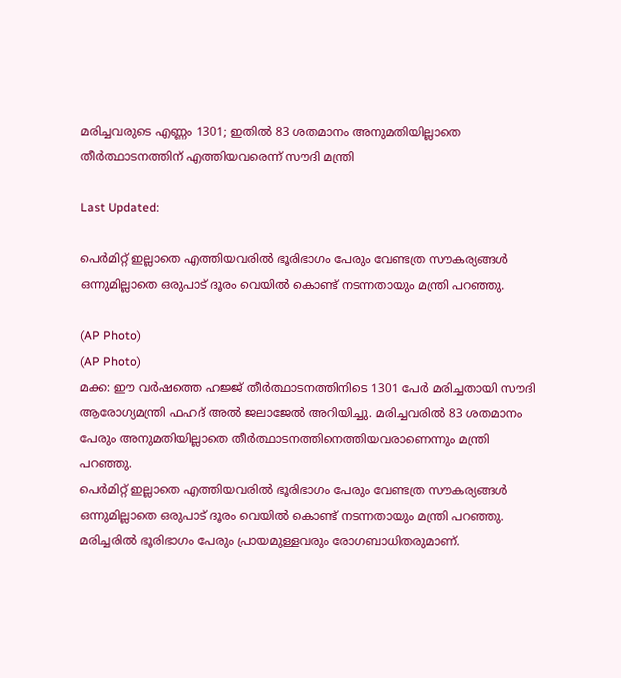മരിച്ചവരുടെ എണ്ണം 1301; ഇതിൽ 83 ശതമാനം അനുമതിയില്ലാതെ തീർത്ഥാടനത്തിന് എത്തിയവരെന്ന് സൗദി മന്ത്രി

Last Updated:

പെര്‍മിറ്റ് ഇല്ലാതെ എത്തിയവരില്‍ ഭൂരിഭാഗം പേരും വേണ്ടത്ര സൗകര്യങ്ങള്‍ ഒന്നുമില്ലാതെ ഒരുപാട് ദൂരം വെയിൽ കൊണ്ട് നടന്നതായും മന്ത്രി പറഞ്ഞു.

(AP Photo)
(AP Photo)
മക്ക: ഈ വര്‍ഷത്തെ ഹജ്ജ് തീര്‍ത്ഥാടനത്തിനിടെ 1301 പേർ മരിച്ചതായി സൗദി ആരോഗ്യമന്ത്രി ഫഹദ് അല്‍ ജലാജേല്‍ അറിയിച്ചു. മരിച്ചവരില്‍ 83 ശതമാനം പേരും അനുമതിയില്ലാതെ തീര്‍ത്ഥാടനത്തിനെത്തിയവരാണെന്നും മന്ത്രി പറഞ്ഞു.
പെര്‍മിറ്റ് ഇല്ലാതെ എത്തിയവരില്‍ ഭൂരിഭാഗം പേരും വേണ്ടത്ര സൗകര്യങ്ങള്‍ ഒന്നുമില്ലാതെ ഒരുപാട് ദൂരം വെയിൽ കൊണ്ട് നടന്നതായും മന്ത്രി പറഞ്ഞു. മരിച്ചരില്‍ ഭൂരിഭാഗം പേരും പ്രായമുള്ളവരും രോഗബാധിതരുമാണ്.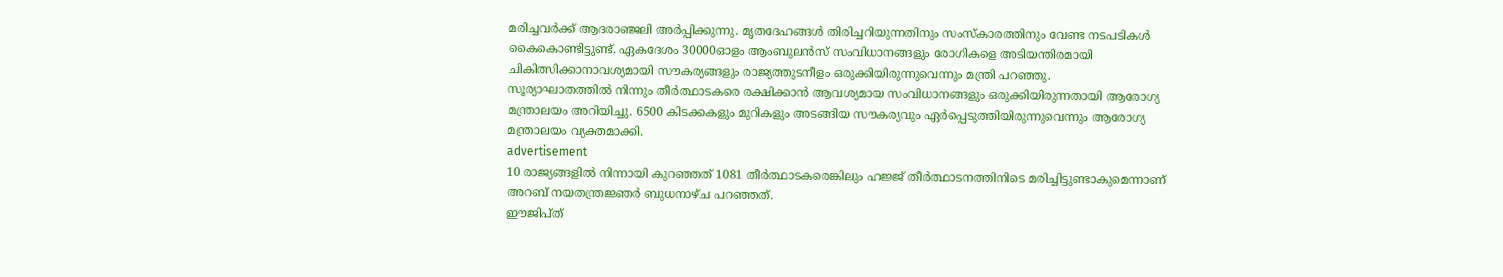മരിച്ചവര്‍ക്ക് ആദരാഞ്ജലി അര്‍പ്പിക്കുന്നു. മൃതദേഹങ്ങള്‍ തിരിച്ചറിയുന്നതിനും സംസ്‌കാരത്തിനും വേണ്ട നടപടികള്‍ കൈകൊണ്ടിട്ടുണ്ട്. ഏകദേശം 30000ഓളം ആംബുലന്‍സ് സംവിധാനങ്ങളും രോഗികളെ അടിയന്തിരമായി ചികിത്സിക്കാനാവശ്യമായി സൗകര്യങ്ങളും രാജ്യത്തുടനീളം ഒരുക്കിയിരുന്നുവെന്നും മന്ത്രി പറഞ്ഞു.
സൂര്യാഘാതത്തിൽ നിന്നും തീര്‍ത്ഥാടകരെ രക്ഷിക്കാന്‍ ആവശ്യമായ സംവിധാനങ്ങളും ഒരുക്കിയിരുന്നതായി ആരോഗ്യ മന്ത്രാലയം അറിയിച്ചു. 6500 കിടക്കകളും മുറികളും അടങ്ങിയ സൗകര്യവും ഏര്‍പ്പെടുത്തിയിരുന്നുവെന്നും ആരോഗ്യ മന്ത്രാലയം വ്യക്തമാക്കി.
advertisement
10 രാജ്യങ്ങളില്‍ നിന്നായി കുറഞ്ഞത് 1081 തീര്‍ത്ഥാടകരെങ്കിലും ഹജ്ജ് തീര്‍ത്ഥാടനത്തിനിടെ മരിച്ചിട്ടുണ്ടാകുമെന്നാണ് അറബ് നയതന്ത്രജ്ഞര്‍ ബുധനാഴ്ച പറഞ്ഞത്.
ഈജിപ്ത്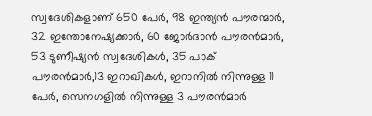സ്വദേശികളാണ് 650 പേർ, 98 ഇന്ത്യൻ പൗരന്മാർ, 32 ഇന്തോനേഷ്യക്കാര്‍, 60 ജോര്‍ദാന്‍ പൗരന്‍മാര്‍, 53 ടുണീഷ്യന്‍ സ്വദേശികൾ, 35 പാക് പൗരന്‍മാര്‍,13 ഇറാഖികള്‍, ഇറാനില്‍ നിന്നുള്ള 11 പേർ, സെനഗളില്‍ നിന്നുള്ള 3 പൗരന്‍മാര്‍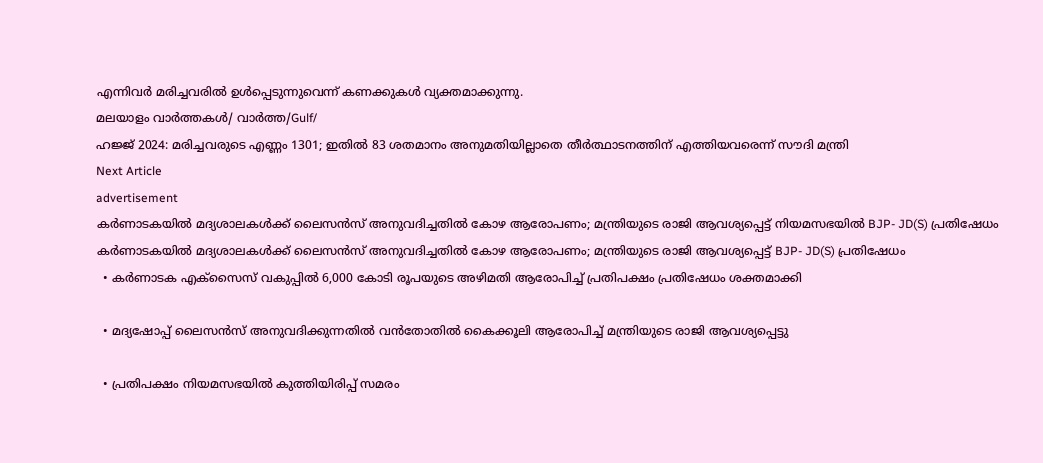എന്നിവർ മരിച്ചവരിൽ ഉൾപ്പെടുന്നുവെന്ന് കണക്കുകൾ വ്യക്തമാക്കുന്നു.
മലയാളം വാർത്തകൾ/ വാർത്ത/Gulf/
ഹജ്ജ് 2024: മരിച്ചവരുടെ എണ്ണം 1301; ഇതിൽ 83 ശതമാനം അനുമതിയില്ലാതെ തീർത്ഥാടനത്തിന് എത്തിയവരെന്ന് സൗദി മന്ത്രി
Next Article
advertisement
കർണാടകയിൽ‌ മദ്യശാലകൾക്ക് ലൈസൻസ് അനുവദിച്ചതിൽ കോഴ ആരോപണം; മന്ത്രിയുടെ രാജി ആവശ്യപ്പെട്ട് നിയമസഭയിൽ‌ BJP- JD(S) പ്രതിഷേധം
കർണാടകയിൽ‌ മദ്യശാലകൾക്ക് ലൈസൻസ് അനുവദിച്ചതിൽ കോഴ ആരോപണം; മന്ത്രിയുടെ രാജി ആവശ്യപ്പെട്ട് BJP- JD(S) പ്രതിഷേധം
  • കർണാടക എക്സൈസ് വകുപ്പിൽ 6,000 കോടി രൂപയുടെ അഴിമതി ആരോപിച്ച് പ്രതിപക്ഷം പ്രതിഷേധം ശക്തമാക്കി

  • മദ്യഷോപ്പ് ലൈസൻസ് അനുവദിക്കുന്നതിൽ വൻതോതിൽ കൈക്കൂലി ആരോപിച്ച് മന്ത്രിയുടെ രാജി ആവശ്യപ്പെട്ടു

  • പ്രതിപക്ഷം നിയമസഭയിൽ കുത്തിയിരിപ്പ് സമരം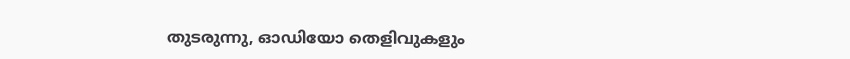തുടരുന്നു, ഓഡിയോ തെളിവുകളും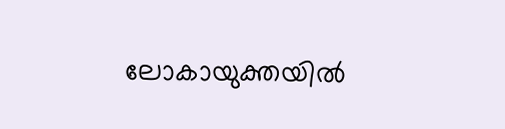ലോകായുക്തയിൽ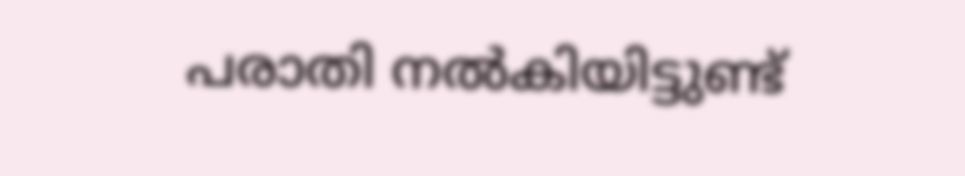പരാതി നൽകിയിട്ടുണ്ട്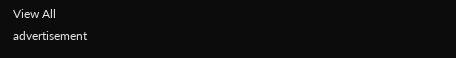View All
advertisement